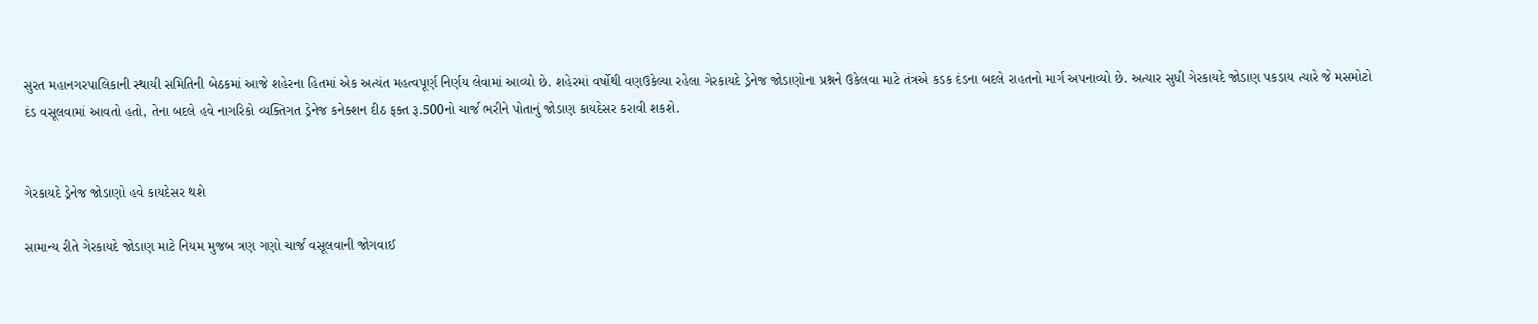સુરત મહાનગરપાલિકાની સ્થાયી સમિતિની બેઠકમાં આજે શહેરના હિતમાં એક અત્યંત મહત્વપૂર્ણ નિર્ણય લેવામાં આવ્યો છે. શહેરમાં વર્ષોથી વણઉકેલ્યા રહેલા ગેરકાયદે ડ્રેનેજ જોડાણોના પ્રશ્નને ઉકેલવા માટે તંત્રએ કડક દંડના બદલે રાહતનો માર્ગ અપનાવ્યો છે. અત્યાર સુધી ગેરકાયદે જોડાણ પકડાય ત્યારે જે મસમોટો દંડ વસૂલવામાં આવતો હતો, તેના બદલે હવે નાગરિકો વ્યક્તિગત ડ્રેનેજ કનેક્શન દીઠ ફક્ત રૂ.500નો ચાર્જ ભરીને પોતાનું જોડાણ કાયદેસર કરાવી શકશે.


ગેરકાયદે ડ્રેનેજ જોડાણો હવે કાયદેસર થશે

સામાન્ય રીતે ગેરકાયદે જોડાણ માટે નિયમ મુજબ ત્રણ ગણો ચાર્જ વસૂલવાની જોગવાઈ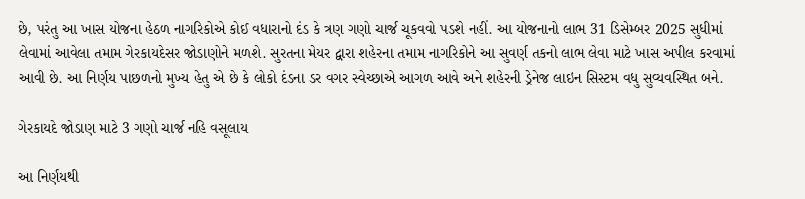છે, પરંતુ આ ખાસ યોજના હેઠળ નાગરિકોએ કોઈ વધારાનો દંડ કે ત્રણ ગણો ચાર્જ ચૂકવવો પડશે નહીં. આ યોજનાનો લાભ 31 ડિસેમ્બર 2025 સુધીમાં લેવામાં આવેલા તમામ ગેરકાયદેસર જોડાણોને મળશે. સુરતના મેયર દ્વારા શહેરના તમામ નાગરિકોને આ સુવર્ણ તકનો લાભ લેવા માટે ખાસ અપીલ કરવામાં આવી છે. આ નિર્ણય પાછળનો મુખ્ય હેતુ એ છે કે લોકો દંડના ડર વગર સ્વેચ્છાએ આગળ આવે અને શહેરની ડ્રેનેજ લાઇન સિસ્ટમ વધુ સુવ્યવસ્થિત બને.

ગેરકાયદે જોડાણ માટે 3 ગણો ચાર્જ નહિ વસૂલાય

આ નિર્ણયથી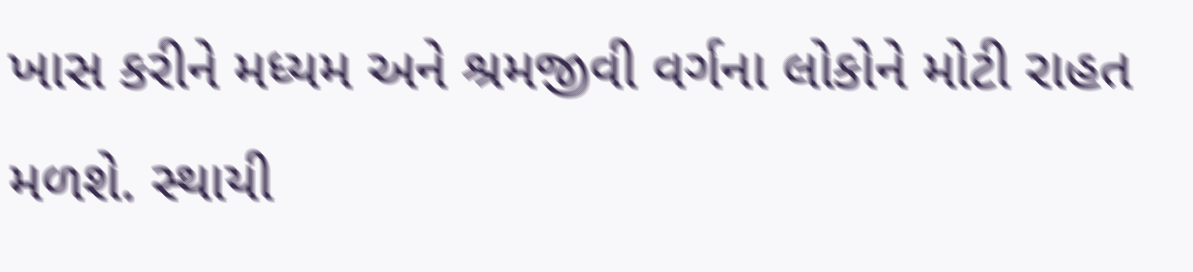ખાસ કરીને મધ્યમ અને શ્રમજીવી વર્ગના લોકોને મોટી રાહત મળશે. સ્થાયી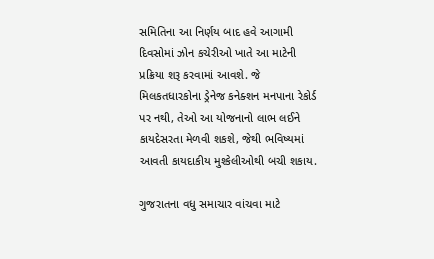સમિતિના આ નિર્ણય બાદ હવે આગામી દિવસોમાં ઝોન કચેરીઓ ખાતે આ માટેની પ્રક્રિયા શરૂ કરવામાં આવશે. જે મિલકતધારકોના ડ્રેનેજ કનેક્શન મનપાના રેકોર્ડ પર નથી, તેઓ આ યોજનાનો લાભ લઈને કાયદેસરતા મેળવી શકશે, જેથી ભવિષ્યમાં આવતી કાયદાકીય મુશ્કેલીઓથી બચી શકાય.

ગુજરાતના વધુ સમાચાર વાંચવા માટે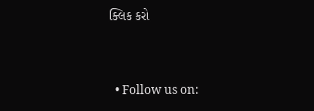ક્લિક કરો


  • Follow us on: